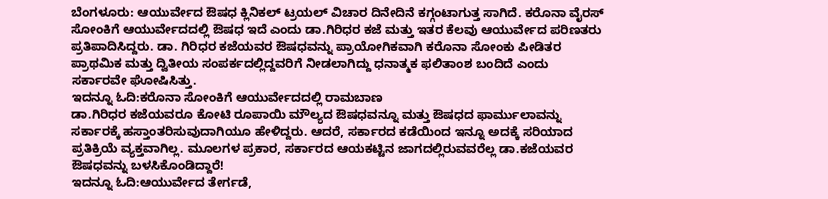ಬೆಂಗಳೂರು: ಆಯುರ್ವೇದ ಔಷಧ ಕ್ಲಿನಿಕಲ್ ಟ್ರಯಲ್ ವಿಚಾರ ದಿನೇದಿನೆ ಕಗ್ಗಂಟಾಗುತ್ತ ಸಾಗಿದೆ. ಕರೊನಾ ವೈರಸ್ ಸೋಂಕಿಗೆ ಆಯುರ್ವೇದದಲ್ಲಿ ಔಷಧ ಇದೆ ಎಂದು ಡಾ.ಗಿರಿಧರ ಕಜೆ ಮತ್ತು ಇತರ ಕೆಲವು ಆಯುರ್ವೇದ ಪರಿಣತರು ಪ್ರತಿಪಾದಿಸಿದ್ದರು. ಡಾ. ಗಿರಿಧರ ಕಜೆಯವರ ಔಷಧವನ್ನು ಪ್ರಾಯೋಗಿಕವಾಗಿ ಕರೊನಾ ಸೋಂಕು ಪೀಡಿತರ ಪ್ರಾಥಮಿಕ ಮತ್ತು ದ್ವಿತೀಯ ಸಂಪರ್ಕದಲ್ಲಿದ್ದವರಿಗೆ ನೀಡಲಾಗಿದ್ದು ಧನಾತ್ಮಕ ಫಲಿತಾಂಶ ಬಂದಿದೆ ಎಂದು ಸರ್ಕಾರವೇ ಘೋಷಿಸಿತ್ತು.
ಇದನ್ನೂ ಓದಿ:ಕರೊನಾ ಸೋಂಕಿಗೆ ಆಯುರ್ವೇದದಲ್ಲಿ ರಾಮಬಾಣ
ಡಾ.ಗಿರಿಧರ ಕಜೆಯವರೂ ಕೋಟಿ ರೂಪಾಯಿ ಮೌಲ್ಯದ ಔಷಧವನ್ನೂ ಮತ್ತು ಔಷಧದ ಫಾರ್ಮುಲಾವನ್ನು ಸರ್ಕಾರಕ್ಕೆ ಹಸ್ತಾಂತರಿಸುವುದಾಗಿಯೂ ಹೇಳಿದ್ದರು. ಆದರೆ, ಸರ್ಕಾರದ ಕಡೆಯಿಂದ ಇನ್ನೂ ಅದಕ್ಕೆ ಸರಿಯಾದ ಪ್ರತಿಕ್ರಿಯೆ ವ್ಯಕ್ತವಾಗಿಲ್ಲ. ಮೂಲಗಳ ಪ್ರಕಾರ, ಸರ್ಕಾರದ ಆಯಕಟ್ಟಿನ ಜಾಗದಲ್ಲಿರುವವರೆಲ್ಲ ಡಾ.ಕಜೆಯವರ ಔಷಧವನ್ನು ಬಳಸಿಕೊಂಡಿದ್ದಾರೆ!
ಇದನ್ನೂ ಓದಿ:ಆಯುರ್ವೇದ ತೇರ್ಗಡೆ,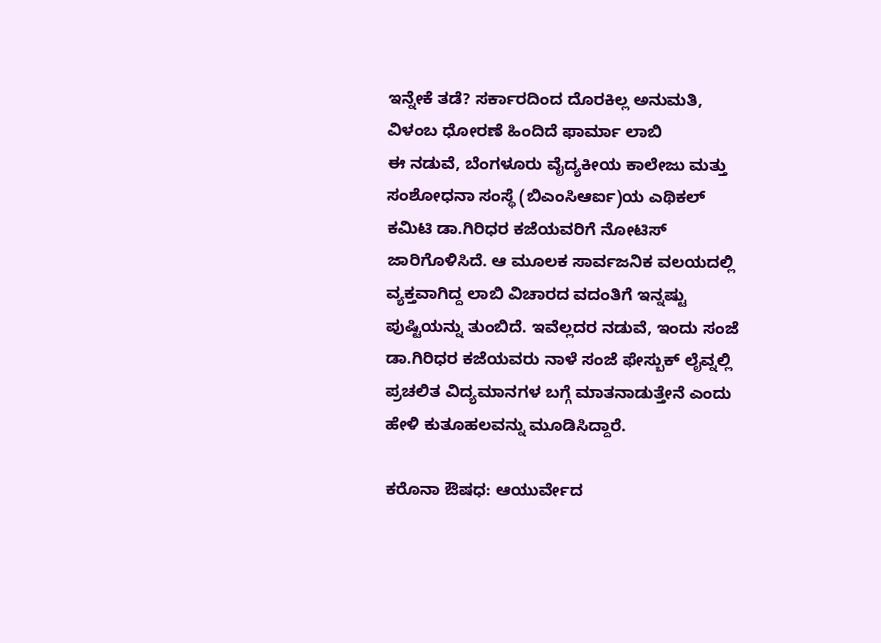ಇನ್ನೇಕೆ ತಡೆ? ಸರ್ಕಾರದಿಂದ ದೊರಕಿಲ್ಲ ಅನುಮತಿ, ವಿಳಂಬ ಧೋರಣೆ ಹಿಂದಿದೆ ಫಾರ್ಮಾ ಲಾಬಿ
ಈ ನಡುವೆ, ಬೆಂಗಳೂರು ವೈದ್ಯಕೀಯ ಕಾಲೇಜು ಮತ್ತು ಸಂಶೋಧನಾ ಸಂಸ್ಥೆ (ಬಿಎಂಸಿಆರ್ಐ)ಯ ಎಥಿಕಲ್ ಕಮಿಟಿ ಡಾ.ಗಿರಿಧರ ಕಜೆಯವರಿಗೆ ನೋಟಿಸ್ ಜಾರಿಗೊಳಿಸಿದೆ. ಆ ಮೂಲಕ ಸಾರ್ವಜನಿಕ ವಲಯದಲ್ಲಿ ವ್ಯಕ್ತವಾಗಿದ್ದ ಲಾಬಿ ವಿಚಾರದ ವದಂತಿಗೆ ಇನ್ನಷ್ಟು ಪುಷ್ಟಿಯನ್ನು ತುಂಬಿದೆ. ಇವೆಲ್ಲದರ ನಡುವೆ, ಇಂದು ಸಂಜೆ ಡಾ.ಗಿರಿಧರ ಕಜೆಯವರು ನಾಳೆ ಸಂಜೆ ಫೇಸ್ಬುಕ್ ಲೈವ್ನಲ್ಲಿ ಪ್ರಚಲಿತ ವಿದ್ಯಮಾನಗಳ ಬಗ್ಗೆ ಮಾತನಾಡುತ್ತೇನೆ ಎಂದು ಹೇಳಿ ಕುತೂಹಲವನ್ನು ಮೂಡಿಸಿದ್ದಾರೆ.

ಕರೊನಾ ಔಷಧ: ಆಯುರ್ವೇದ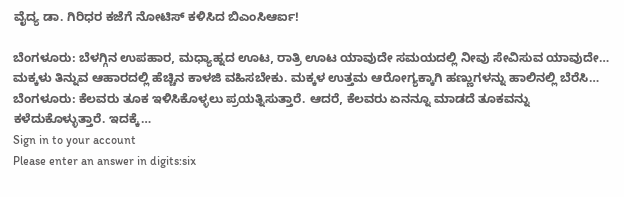ವೈದ್ಯ ಡಾ. ಗಿರಿಧರ ಕಜೆಗೆ ನೋಟಿಸ್ ಕಳಿಸಿದ ಬಿಎಂಸಿಆರ್ಐ!

ಬೆಂಗಳೂರು: ಬೆಳಗ್ಗಿನ ಉಪಹಾರ, ಮಧ್ಯಾಹ್ನದ ಊಟ, ರಾತ್ರಿ ಊಟ ಯಾವುದೇ ಸಮಯದಲ್ಲಿ ನೀವು ಸೇವಿಸುವ ಯಾವುದೇ…
ಮಕ್ಕಳು ತಿನ್ನುವ ಆಹಾರದಲ್ಲಿ ಹೆಚ್ಚಿನ ಕಾಳಜಿ ವಹಿಸಬೇಕು. ಮಕ್ಕಳ ಉತ್ತಮ ಆರೋಗ್ಯಕ್ಕಾಗಿ ಹಣ್ಣುಗಳನ್ನು ಹಾಲಿನಲ್ಲಿ ಬೆರೆಸಿ…
ಬೆಂಗಳೂರು: ಕೆಲವರು ತೂಕ ಇಳಿಸಿಕೊಳ್ಳಲು ಪ್ರಯತ್ನಿಸುತ್ತಾರೆ. ಆದರೆ, ಕೆಲವರು ಏನನ್ನೂ ಮಾಡದೆ ತೂಕವನ್ನು ಕಳೆದುಕೊಳ್ಳುತ್ತಾರೆ. ಇದಕ್ಕೆ…
Sign in to your account
Please enter an answer in digits:six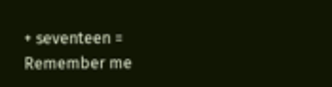+ seventeen =
Remember me